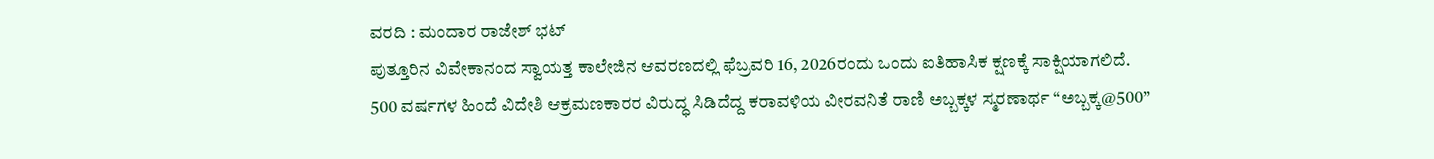ವರದಿ : ಮಂದಾರ ರಾಜೇಶ್ ಭಟ್
ಪುತ್ತೂರಿನ ವಿವೇಕಾನಂದ ಸ್ವಾಯತ್ತ ಕಾಲೇಜಿನ ಆವರಣದಲ್ಲಿ ಫೆಬ್ರವರಿ 16, 2026ರಂದು ಒಂದು ಐತಿಹಾಸಿಕ ಕ್ಷಣಕ್ಕೆ ಸಾಕ್ಷಿಯಾಗಲಿದೆ. 500 ವರ್ಷಗಳ ಹಿಂದೆ ವಿದೇಶಿ ಆಕ್ರಮಣಕಾರರ ವಿರುದ್ಧ ಸಿಡಿದೆದ್ದ ಕರಾವಳಿಯ ವೀರವನಿತೆ ರಾಣಿ ಅಬ್ಬಕ್ಕಳ ಸ್ಮರಣಾರ್ಥ “ಅಬ್ಬಕ್ಕ@500”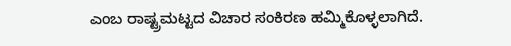ಎಂಬ ರಾಷ್ಟ್ರಮಟ್ಟದ ವಿಚಾರ ಸಂಕಿರಣ ಹಮ್ಮಿಕೊಳ್ಳಲಾಗಿದೆ.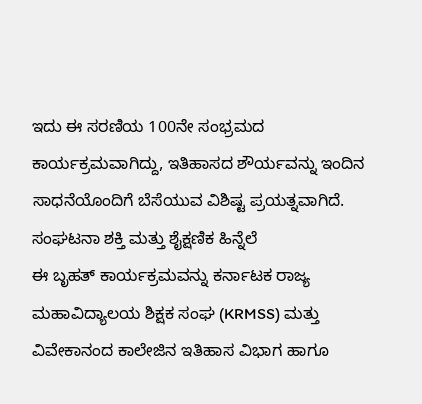ಇದು ಈ ಸರಣಿಯ 100ನೇ ಸಂಭ್ರಮದ ಕಾರ್ಯಕ್ರಮವಾಗಿದ್ದು, ಇತಿಹಾಸದ ಶೌರ್ಯವನ್ನು ಇಂದಿನ ಸಾಧನೆಯೊಂದಿಗೆ ಬೆಸೆಯುವ ವಿಶಿಷ್ಟ ಪ್ರಯತ್ನವಾಗಿದೆ.
ಸಂಘಟನಾ ಶಕ್ತಿ ಮತ್ತು ಶೈಕ್ಷಣಿಕ ಹಿನ್ನೆಲೆ
ಈ ಬೃಹತ್ ಕಾರ್ಯಕ್ರಮವನ್ನು ಕರ್ನಾಟಕ ರಾಜ್ಯ ಮಹಾವಿದ್ಯಾಲಯ ಶಿಕ್ಷಕ ಸಂಘ (KRMSS) ಮತ್ತು ವಿವೇಕಾನಂದ ಕಾಲೇಜಿನ ಇತಿಹಾಸ ವಿಭಾಗ ಹಾಗೂ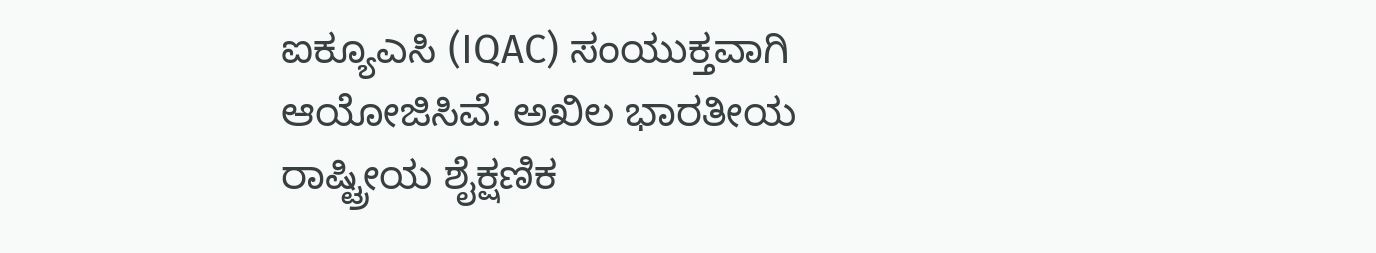ಐಕ್ಯೂಎಸಿ (IQAC) ಸಂಯುಕ್ತವಾಗಿ ಆಯೋಜಿಸಿವೆ. ಅಖಿಲ ಭಾರತೀಯ ರಾಷ್ಟ್ರೀಯ ಶೈಕ್ಷಣಿಕ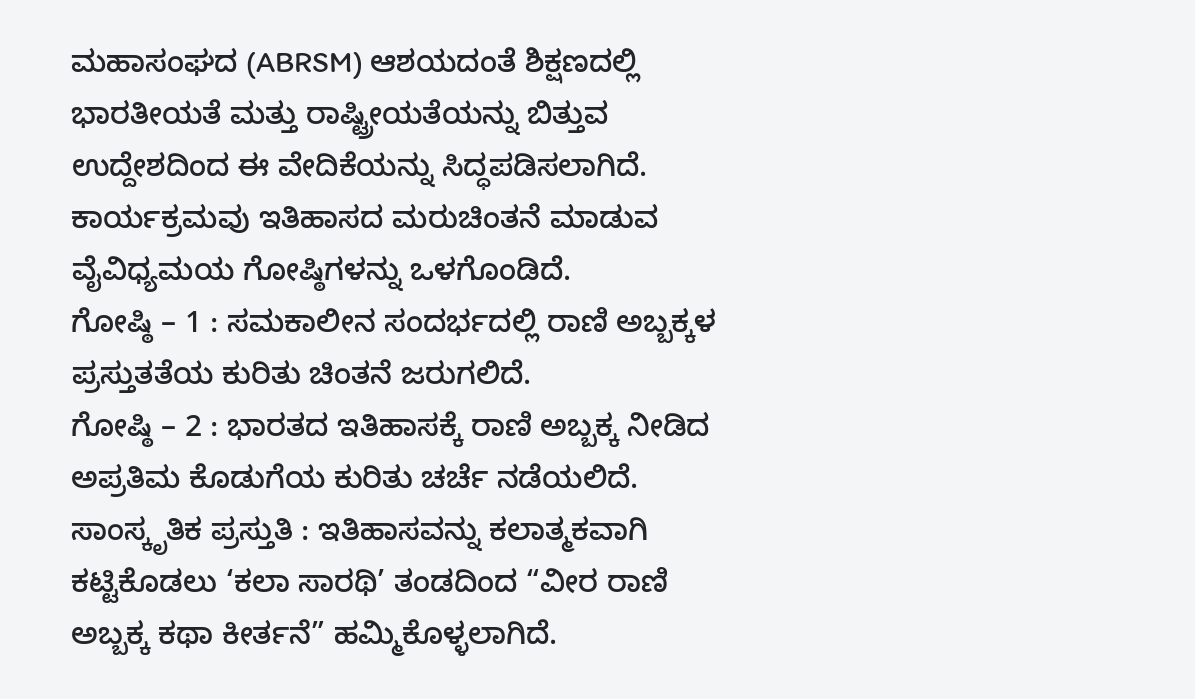ಮಹಾಸಂಘದ (ABRSM) ಆಶಯದಂತೆ ಶಿಕ್ಷಣದಲ್ಲಿ ಭಾರತೀಯತೆ ಮತ್ತು ರಾಷ್ಟ್ರೀಯತೆಯನ್ನು ಬಿತ್ತುವ ಉದ್ದೇಶದಿಂದ ಈ ವೇದಿಕೆಯನ್ನು ಸಿದ್ಧಪಡಿಸಲಾಗಿದೆ.
ಕಾರ್ಯಕ್ರಮವು ಇತಿಹಾಸದ ಮರುಚಿಂತನೆ ಮಾಡುವ ವೈವಿಧ್ಯಮಯ ಗೋಷ್ಠಿಗಳನ್ನು ಒಳಗೊಂಡಿದೆ.
ಗೋಷ್ಠಿ – 1 : ಸಮಕಾಲೀನ ಸಂದರ್ಭದಲ್ಲಿ ರಾಣಿ ಅಬ್ಬಕ್ಕಳ ಪ್ರಸ್ತುತತೆಯ ಕುರಿತು ಚಿಂತನೆ ಜರುಗಲಿದೆ.
ಗೋಷ್ಠಿ – 2 : ಭಾರತದ ಇತಿಹಾಸಕ್ಕೆ ರಾಣಿ ಅಬ್ಬಕ್ಕ ನೀಡಿದ ಅಪ್ರತಿಮ ಕೊಡುಗೆಯ ಕುರಿತು ಚರ್ಚೆ ನಡೆಯಲಿದೆ.
ಸಾಂಸ್ಕೃತಿಕ ಪ್ರಸ್ತುತಿ : ಇತಿಹಾಸವನ್ನು ಕಲಾತ್ಮಕವಾಗಿ ಕಟ್ಟಿಕೊಡಲು ‘ಕಲಾ ಸಾರಥಿ’ ತಂಡದಿಂದ “ವೀರ ರಾಣಿ ಅಬ್ಬಕ್ಕ ಕಥಾ ಕೀರ್ತನೆ” ಹಮ್ಮಿಕೊಳ್ಳಲಾಗಿದೆ.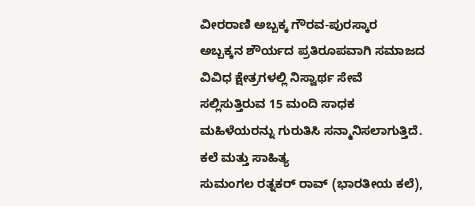ವೀರರಾಣಿ ಅಬ್ಬಕ್ಕ ಗೌರವ-ಪುರಸ್ಕಾರ
ಅಬ್ಬಕ್ಕನ ಶೌರ್ಯದ ಪ್ರತಿರೂಪವಾಗಿ ಸಮಾಜದ ವಿವಿಧ ಕ್ಷೇತ್ರಗಳಲ್ಲಿ ನಿಸ್ವಾರ್ಥ ಸೇವೆ ಸಲ್ಲಿಸುತ್ತಿರುವ 15 ಮಂದಿ ಸಾಧಕ ಮಹಿಳೆಯರನ್ನು ಗುರುತಿಸಿ ಸನ್ಮಾನಿಸಲಾಗುತ್ತಿದೆ.
ಕಲೆ ಮತ್ತು ಸಾಹಿತ್ಯ
ಸುಮಂಗಲ ರತ್ನಕರ್ ರಾವ್ (ಭಾರತೀಯ ಕಲೆ),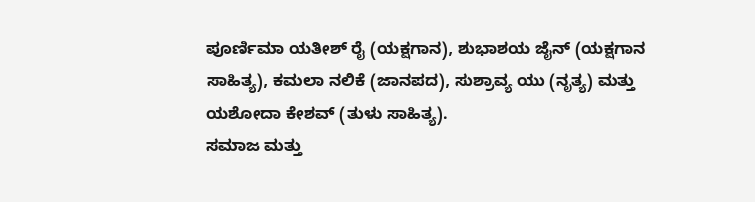ಪೂರ್ಣಿಮಾ ಯತೀಶ್ ರೈ (ಯಕ್ಷಗಾನ), ಶುಭಾಶಯ ಜೈನ್ (ಯಕ್ಷಗಾನ ಸಾಹಿತ್ಯ), ಕಮಲಾ ನಲಿಕೆ (ಜಾನಪದ), ಸುಶ್ರಾವ್ಯ ಯು (ನೃತ್ಯ) ಮತ್ತು ಯಶೋದಾ ಕೇಶವ್ (ತುಳು ಸಾಹಿತ್ಯ).
ಸಮಾಜ ಮತ್ತು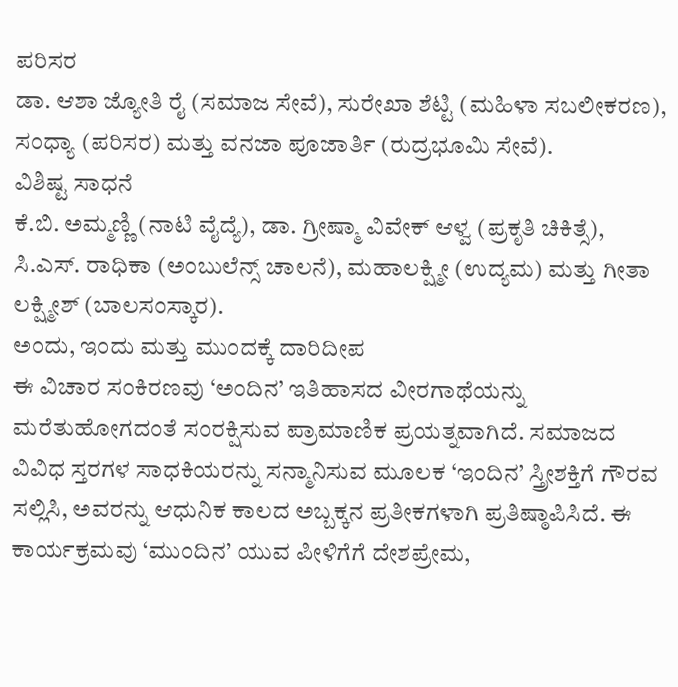ಪರಿಸರ
ಡಾ. ಆಶಾ ಜ್ಯೋತಿ ರೈ (ಸಮಾಜ ಸೇವೆ), ಸುರೇಖಾ ಶೆಟ್ಟಿ (ಮಹಿಳಾ ಸಬಲೀಕರಣ), ಸಂಧ್ಯಾ (ಪರಿಸರ) ಮತ್ತು ವನಜಾ ಪೂಜಾರ್ತಿ (ರುದ್ರಭೂಮಿ ಸೇವೆ).
ವಿಶಿಷ್ಟ ಸಾಧನೆ
ಕೆ.ಬಿ. ಅಮ್ಮಣ್ಣಿ (ನಾಟಿ ವೈದ್ಯೆ), ಡಾ. ಗ್ರೀಷ್ಮಾ ವಿವೇಕ್ ಆಳ್ವ (ಪ್ರಕೃತಿ ಚಿಕಿತ್ಸೆ), ಸಿ.ಎಸ್. ರಾಧಿಕಾ (ಅಂಬುಲೆನ್ಸ್ ಚಾಲನೆ), ಮಹಾಲಕ್ಷ್ಮೀ (ಉದ್ಯಮ) ಮತ್ತು ಗೀತಾ ಲಕ್ಷ್ಮೀಶ್ (ಬಾಲಸಂಸ್ಕಾರ).
ಅಂದು, ಇಂದು ಮತ್ತು ಮುಂದಕ್ಕೆ ದಾರಿದೀಪ
ಈ ವಿಚಾರ ಸಂಕಿರಣವು ‘ಅಂದಿನ’ ಇತಿಹಾಸದ ವೀರಗಾಥೆಯನ್ನು ಮರೆತುಹೋಗದಂತೆ ಸಂರಕ್ಷಿಸುವ ಪ್ರಾಮಾಣಿಕ ಪ್ರಯತ್ನವಾಗಿದೆ. ಸಮಾಜದ ವಿವಿಧ ಸ್ತರಗಳ ಸಾಧಕಿಯರನ್ನು ಸನ್ಮಾನಿಸುವ ಮೂಲಕ ‘ಇಂದಿನ’ ಸ್ತ್ರೀಶಕ್ತಿಗೆ ಗೌರವ ಸಲ್ಲಿಸಿ, ಅವರನ್ನು ಆಧುನಿಕ ಕಾಲದ ಅಬ್ಬಕ್ಕನ ಪ್ರತೀಕಗಳಾಗಿ ಪ್ರತಿಷ್ಠಾಪಿಸಿದೆ. ಈ ಕಾರ್ಯಕ್ರಮವು ‘ಮುಂದಿನ’ ಯುವ ಪೀಳಿಗೆಗೆ ದೇಶಪ್ರೇಮ,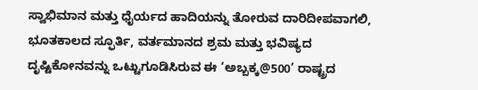ಸ್ವಾಭಿಮಾನ ಮತ್ತು ಧೈರ್ಯದ ಹಾದಿಯನ್ನು ತೋರುವ ದಾರಿದೀಪವಾಗಲಿ, ಭೂತಕಾಲದ ಸ್ಫೂರ್ತಿ, ವರ್ತಮಾನದ ಶ್ರಮ ಮತ್ತು ಭವಿಷ್ಯದ ದೃಷ್ಟಿಕೋನವನ್ನು ಒಟ್ಟುಗೂಡಿಸಿರುವ ಈ ‘ಅಬ್ಬಕ್ಕ@500’ ರಾಷ್ಟ್ರದ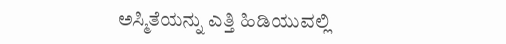ಅಸ್ಮಿತೆಯನ್ನು ಎತ್ತಿ ಹಿಡಿಯುವಲ್ಲಿ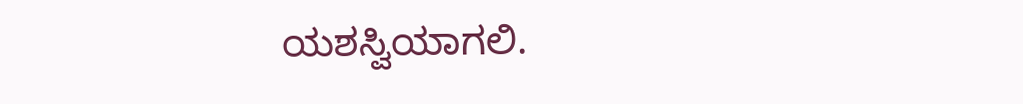ಯಶಸ್ವಿಯಾಗಲಿ.